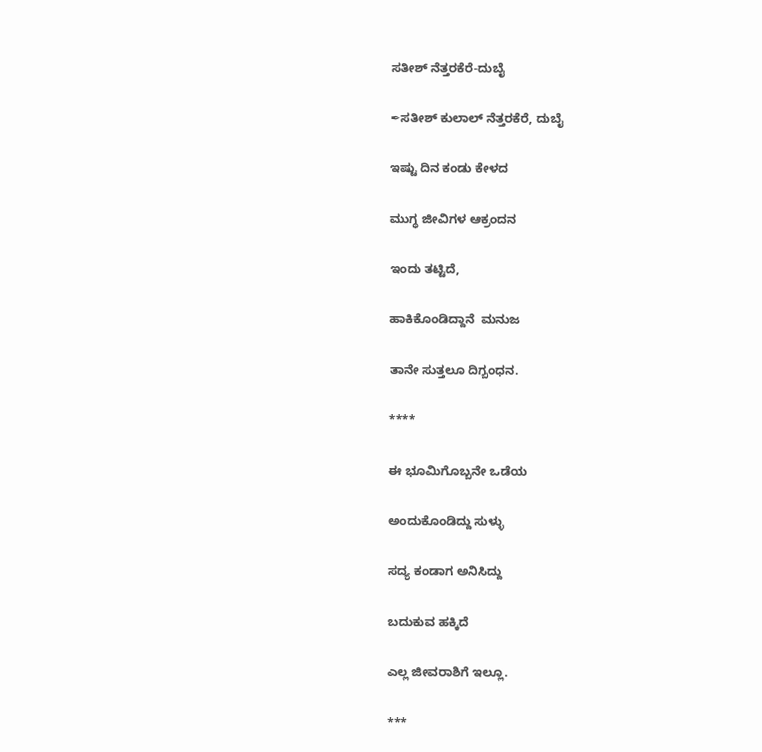ಸತೀಶ್ ನೆತ್ತರಕೆರೆ-ದುಬೈ

✒ಸತೀಶ್ ಕುಲಾಲ್ ನೆತ್ತರಕೆರೆ, ದುಬೈ

ಇಷ್ಟು ದಿನ ಕಂಡು ಕೇಳದ

ಮುಗ್ಧ ಜೀವಿಗಳ ಆಕ್ರಂದನ

ಇಂದು ತಟ್ಟಿದೆ,

ಹಾಕಿಕೊಂಡಿದ್ದಾನೆ  ಮನುಜ

ತಾನೇ ಸುತ್ತಲೂ ದಿಗ್ಬಂಧನ.

****

ಈ ಭೂಮಿಗೊಬ್ಬನೇ ಒಡೆಯ

ಅಂದುಕೊಂಡಿದ್ದು ಸುಳ್ಳು

ಸದ್ಯ ಕಂಡಾಗ ಅನಿಸಿದ್ದು

ಬದುಕುವ ಹಕ್ಕಿದೆ

ಎಲ್ಲ ಜೀವರಾಶಿಗೆ ಇಲ್ಲೂ.

***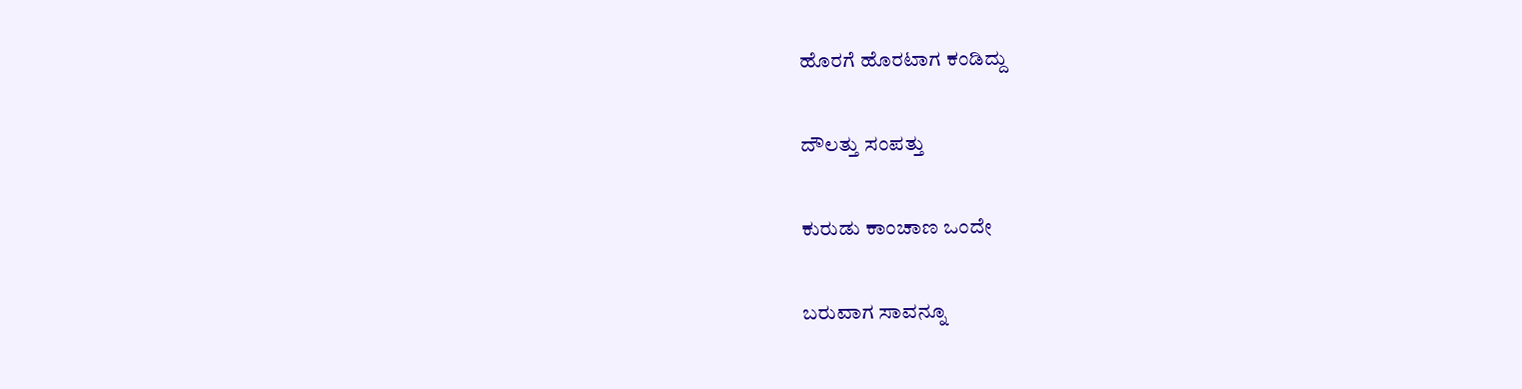ಹೊರಗೆ ಹೊರಟಾಗ ಕಂಡಿದ್ದು

ದೌಲತ್ತು ಸಂಪತ್ತು

ಕುರುಡು ಕಾಂಚಾಣ ಒಂದೇ

ಬರುವಾಗ ಸಾವನ್ನೂ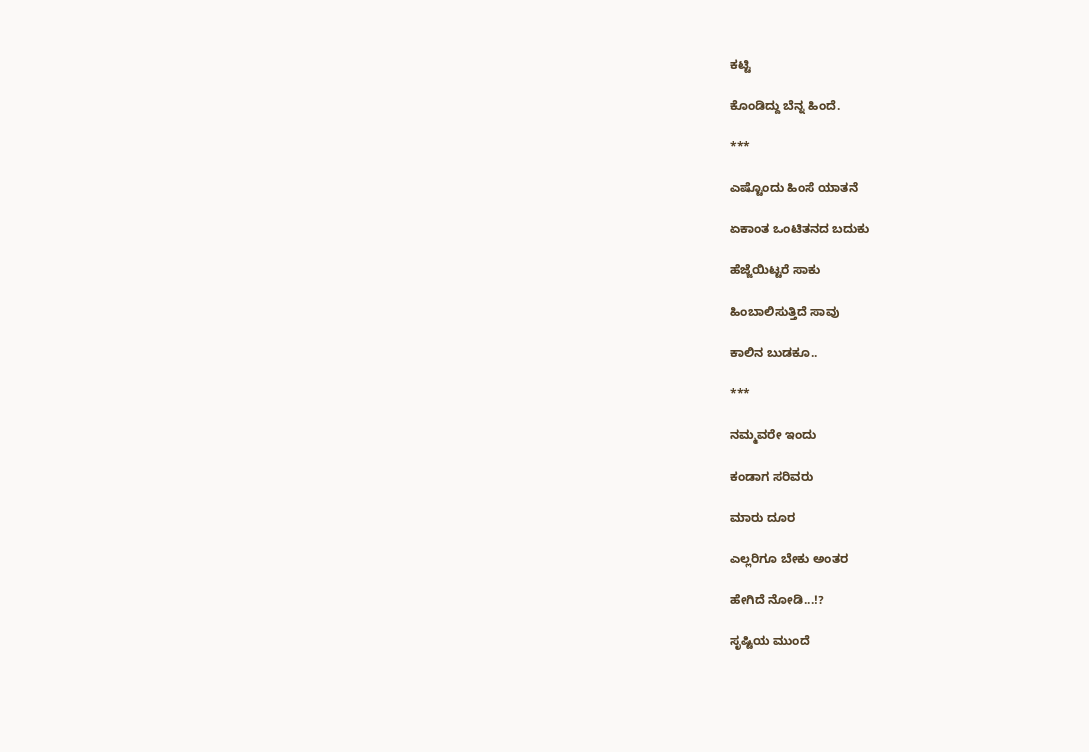ಕಟ್ಟಿ

ಕೊಂಡಿದ್ದು ಬೆನ್ನ ಹಿಂದೆ.

***

ಎಷ್ಟೊಂದು ಹಿಂಸೆ ಯಾತನೆ

ಏಕಾಂತ ಒಂಟಿತನದ ಬದುಕು

ಹೆಜ್ಜೆಯಿಟ್ಟರೆ ಸಾಕು

ಹಿಂಬಾಲಿಸುತ್ತಿದೆ ಸಾವು‌‌

ಕಾಲಿನ ಬುಡಕೂ..

***

ನಮ್ಮವರೇ ಇಂದು

ಕಂಡಾಗ ಸರಿವರು

ಮಾರು ದೂರ

ಎಲ್ಲರಿಗೂ ಬೇಕು ಅಂತರ

ಹೇಗಿದೆ ನೋಡಿ...!?

ಸೃಷ್ಟಿಯ ಮುಂದೆ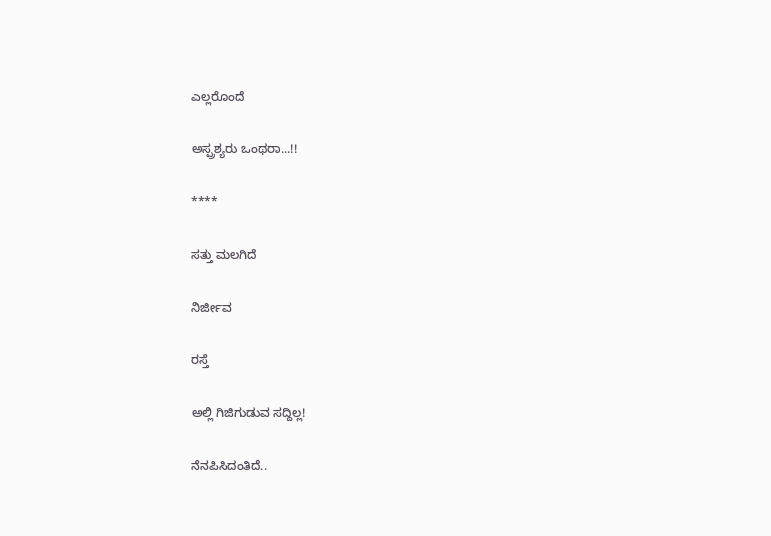ಎಲ್ಲರೊಂದೆ

ಅಸ್ಪ್ರಶ್ಯರು ಒಂಥರಾ...!!

****

ಸತ್ತು ಮಲಗಿದೆ

ನಿರ್ಜೀವ

ರಸ್ತೆ

ಅಲ್ಲಿ ಗಿಜಿಗುಡುವ ಸದ್ದಿಲ್ಲ!

ನೆನಪಿಸಿದಂತಿದೆ..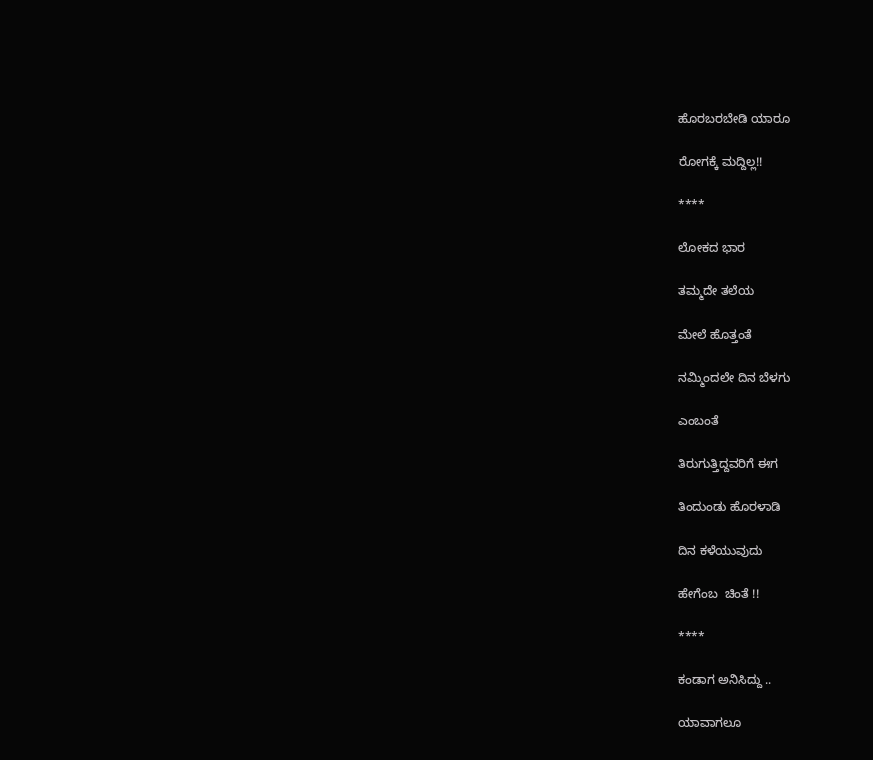ಹೊರಬರಬೇಡಿ ಯಾರೂ

ರೋಗಕ್ಕೆ ಮದ್ದಿಲ್ಲ!!

****

ಲೋಕದ ಭಾರ

ತಮ್ಮದೇ ತಲೆಯ

ಮೇಲೆ ಹೊತ್ತಂತೆ

ನಮ್ಮಿಂದಲೇ ದಿನ ಬೆಳಗು

ಎಂಬಂತೆ

ತಿರುಗುತ್ತಿದ್ದವರಿಗೆ ಈಗ

ತಿಂದುಂಡು ಹೊರಳಾಡಿ

ದಿನ ಕಳೆಯುವುದು

ಹೇಗೆಂಬ  ಚಿಂತೆ !!

****

ಕಂಡಾಗ ಅನಿಸಿದ್ದು ..

ಯಾವಾಗಲೂ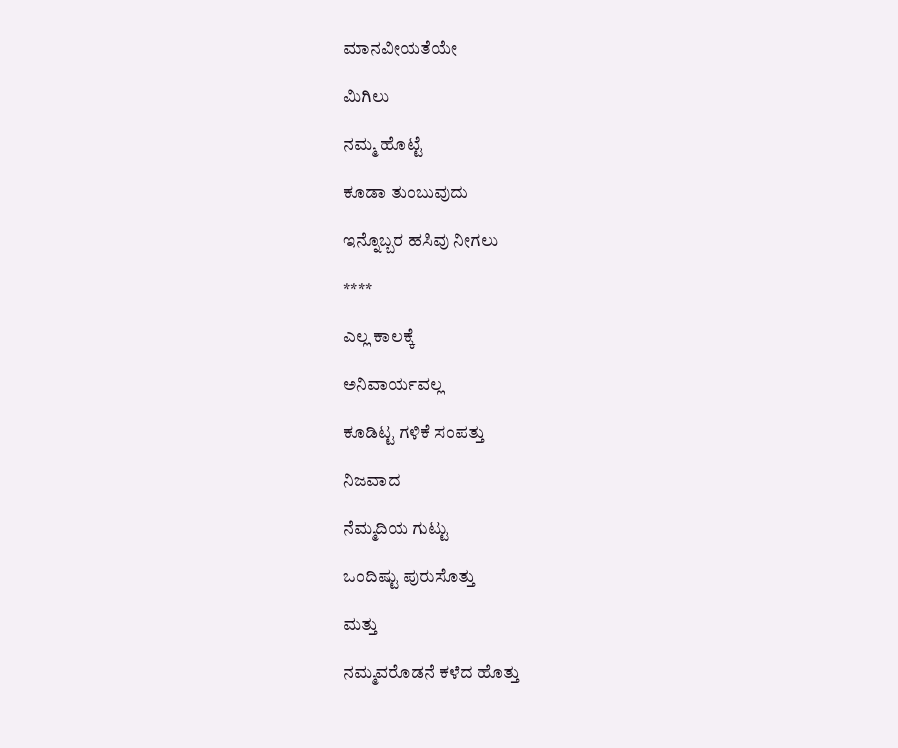ಮಾನವೀಯತೆಯೇ

ಮಿಗಿಲು

ನಮ್ಮ ಹೊಟ್ಟೆ

ಕೂಡಾ ತುಂಬುವುದು

ಇನ್ನೊಬ್ಬರ ಹಸಿವು ನೀಗಲು

****

ಎಲ್ಲ ಕಾಲಕ್ಕೆ

ಅನಿವಾರ್ಯವಲ್ಲ

ಕೂಡಿಟ್ಟ ಗಳಿಕೆ ಸಂಪತ್ತು

ನಿಜವಾದ

ನೆಮ್ಮದಿಯ ಗುಟ್ಟು

ಒಂದಿಷ್ಟು ಪುರುಸೊತ್ತು

ಮತ್ತು

ನಮ್ಮವರೊಡನೆ ಕಳೆದ ಹೊತ್ತು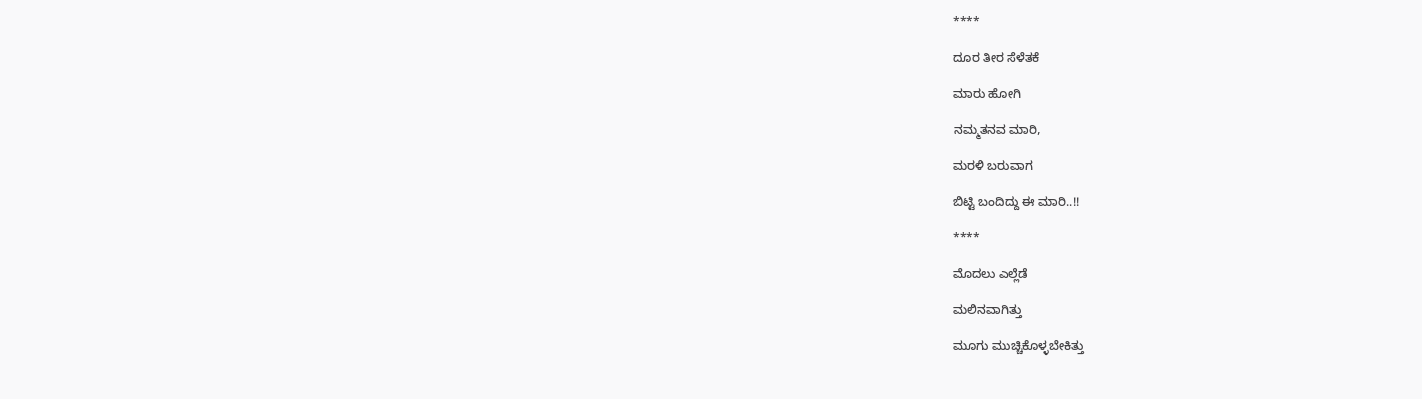****

ದೂರ ತೀರ ಸೆಳೆತಕೆ

ಮಾರು ಹೋಗಿ

ನಮ್ಮತನವ ಮಾರಿ,

ಮರಳಿ ಬರುವಾಗ

ಬಿಟ್ಟಿ ಬಂದಿದ್ದು ಈ ಮಾರಿ..!!

****

ಮೊದಲು ಎಲ್ಲೆಡೆ

ಮಲಿನವಾಗಿತ್ತು

ಮೂಗು ಮುಚ್ಚಿಕೊಳ್ಳಬೇಕಿತ್ತು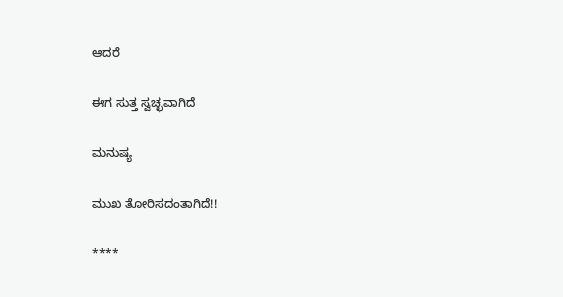ಆದರೆ

ಈಗ ಸುತ್ತ ಸ್ವಚ್ಛವಾಗಿದೆ

ಮನುಷ್ಯ

ಮುಖ ತೋರಿಸದಂತಾಗಿದೆ!!

****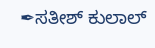✒ಸತೀಶ್ ಕುಲಾಲ್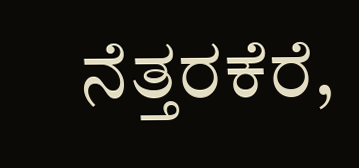ನೆತ್ತರಕೆರೆ,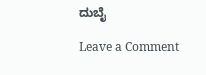ದುಬೈ

Leave a Comment